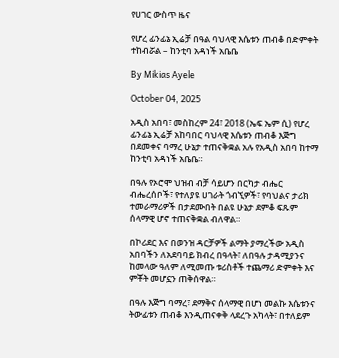የሀገር ውስጥ ዜና

የሆረ ፊንፊኔ ኢሬቻ በዓል ባህላዊ እሴቱን ጠብቆ በድምቀት ተከብሯል – ከንቲባ አዳነች አቤቤ

By Mikias Ayele

October 04, 2025

አዲስ አበባ፣ መስከረም 24፣ 2018 (ኤፍ ኤም ሲ) የሆረ ፊንፊኔ ኢሬቻ አከባበር ባህላዊ እሴቱን ጠብቆ እጅግ በደመቀና ባማረ ሁኔታ ተጠናቅቋል አሉ የአዲስ አበባ ከተማ ከንቲባ አዳነች አቤቤ።

በዓሉ የኦሮሞ ህዝብ ብቻ ሳይሆን በርካታ ብሔር ብሔረሰቦች፣ የተለያዩ ሀገራት ጎብኚዎች፣ የባህልና ታሪክ ተመራማሪዎች በታደሙበት በልዩ ሁኔታ ደምቆ ፍጹም ሰላማዊ ሆኖ ተጠናቅቋል ብለዋል።

በኮሪደር እና በወንዝ ዳርቻዎች ልማት ያማረችው አዲስ አበባችን ለአደባባይ ክብረ በዓላት፣ ለበዓሉ ታዳሚያንና ከመላው ዓለም ለሚመጡ ቱሪስቶች ተጨማሪ ድምቀት እና ምቾት መሆኗን ጠቅሰዋል።

በዓሉ እጅግ ባማረ፣ ደማቅና ሰላማዊ በሆነ መልኩ እሴቱንና ትውፊቱን ጠብቆ እንዲጠናቀቅ ላደረጉ አካላት፣ በተለይም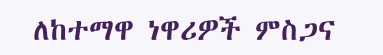ለከተማዋ ነዋሪዎች ምስጋና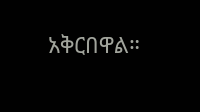አቅርበዋል።